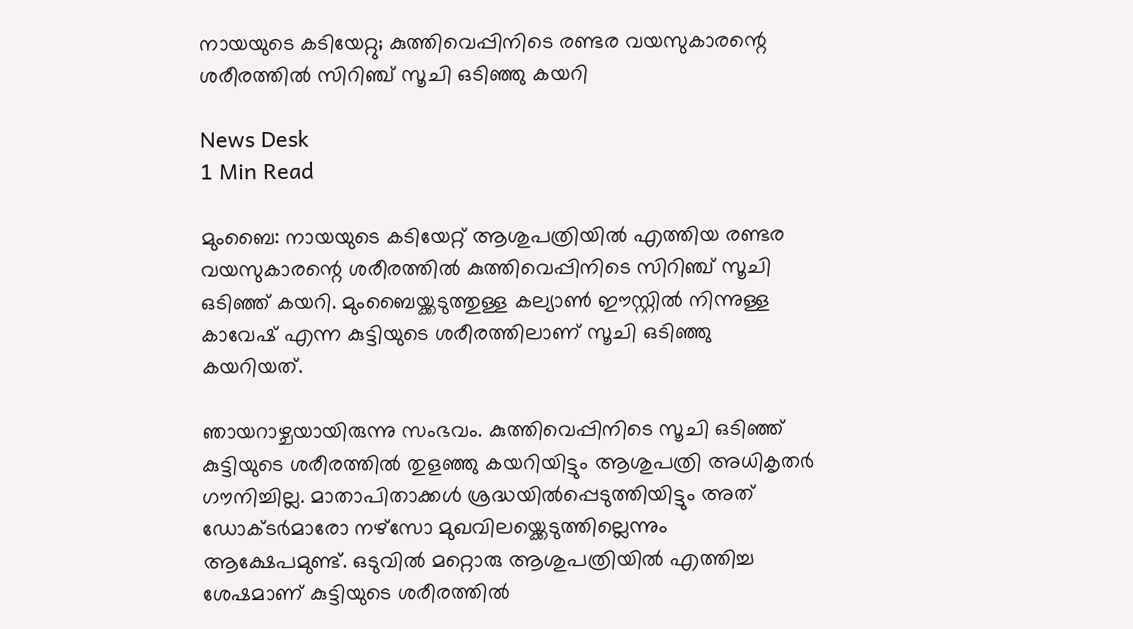നായയുടെ കടിയേറ്റു; കുത്തിവെപ്പിനിടെ രണ്ടര വയസുകാരന്റെ ശരീരത്തിൽ സിറിഞ്ച് സൂചി ഒടിഞ്ഞു കയറി

News Desk
1 Min Read

മുംബൈ: നായയുടെ കടിയേറ്റ് ആശുപത്രിയിൽ എത്തിയ രണ്ടര വയസുകാരന്റെ ശരീരത്തിൽ കുത്തിവെപ്പിനിടെ സിറിഞ്ച് സൂചി ഒടിഞ്ഞ് കയറി. മുംബൈയ്ക്കടുത്തുള്ള കല്യാൺ ഈസ്റ്റിൽ നിന്നുള്ള കാവേഷ് എന്ന കുട്ടിയുടെ ശരീരത്തിലാണ് സൂചി ഒടിഞ്ഞു കയറിയത്.

ഞായറാഴ്ചയായിരുന്നു സംഭവം. കുത്തിവെപ്പിനിടെ സൂചി ഒടിഞ്ഞ് കുട്ടിയുടെ ശരീരത്തിൽ തുളഞ്ഞു കയറിയിട്ടും ആശുപത്രി അധികൃതർ ഗൗനിച്ചില്ല. മാതാപിതാക്കൾ ശ്രദ്ധയിൽപ്പെടുത്തിയിട്ടും അത് ഡോക്ടർമാരോ നഴ്സോ മുഖവിലയ്ക്കെടുത്തില്ലെന്നും ആക്ഷേപമുണ്ട്. ഒടുവിൽ മറ്റൊരു ആശുപത്രിയിൽ എത്തിച്ച ശേഷമാണ് കുട്ടിയുടെ ശരീരത്തിൽ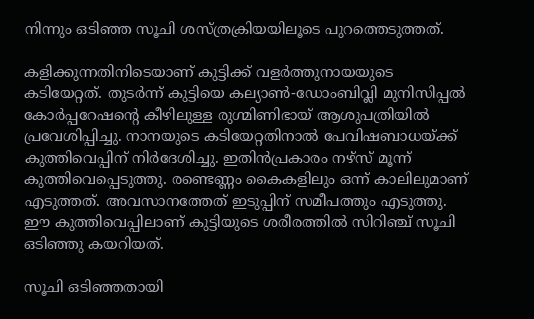നിന്നും ഒടിഞ്ഞ സൂചി ശസ്ത്രക്രിയയിലൂ‌ടെ പുറത്തെടുത്തത്.

കളിക്കുന്നതിനിടെയാണ് കുട്ടിക്ക് വളർത്തുനായയുടെ കടിയേറ്റത്. തുടർന്ന് കുട്ടിയെ കല്യാൺ-ഡോംബിവ്ലി മുനിസിപ്പൽ കോർപ്പറേഷന്റെ കീഴിലുള്ള രുഗ്മിണിഭായ് ആശുപത്രിയിൽ പ്രവേശിപ്പിച്ചു. നാനയുടെ കടിയേറ്റതിനാൽ പേവിഷബാധയ്ക്ക് കുത്തിവെപ്പിന് നിർദേശിച്ചു. ഇതിൻപ്രകാരം നഴ്സ് മൂന്ന് കുത്തിവെപ്പെടുത്തു. രണ്ടെണ്ണം കൈകളിലും ഒന്ന് കാലിലുമാണ് എടുത്തത്. അവസാനത്തേത് ഇടുപ്പിന് സമീപത്തും എടുത്തു. ഈ കുത്തിവെപ്പിലാണ് കുട്ടിയുടെ ശരീരത്തിൽ സിറിഞ്ച് സൂചി ഒടിഞ്ഞു കയറിയത്.

സൂചി ഒടിഞ്ഞതായി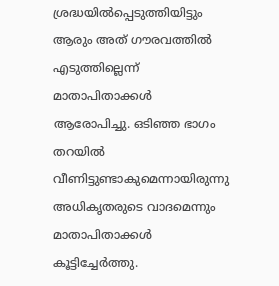ശ്രദ്ധയിൽപ്പെടുത്തിയിട്ടും ആരും അത് ഗൗരവത്തിൽ എടുത്തില്ലെന്ന് മാതാപിതാക്കൾ ആരോപിച്ചു. ഒടിഞ്ഞ ഭാഗം തറയിൽ വീണിട്ടുണ്ടാകുമെന്നായിരുന്നു അധികൃതരുടെ വാദമെന്നും മാതാപിതാക്കൾ കൂട്ടിച്ചേർത്തു.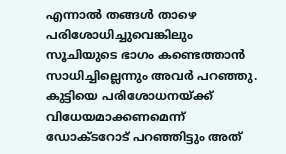എന്നാൽ തങ്ങൾ താഴെ പരിശോധിച്ചുവെങ്കിലും സൂചിയുടെ ഭാഗം കണ്ടെത്താൻ സാധിച്ചില്ലെന്നും അവർ പറഞ്ഞു. കുട്ടിയെ പരിശോധനയ്ക്ക് വിധേയമാക്കണമെന്ന് ഡോക്ടറോട് പറഞ്ഞിട്ടും അത്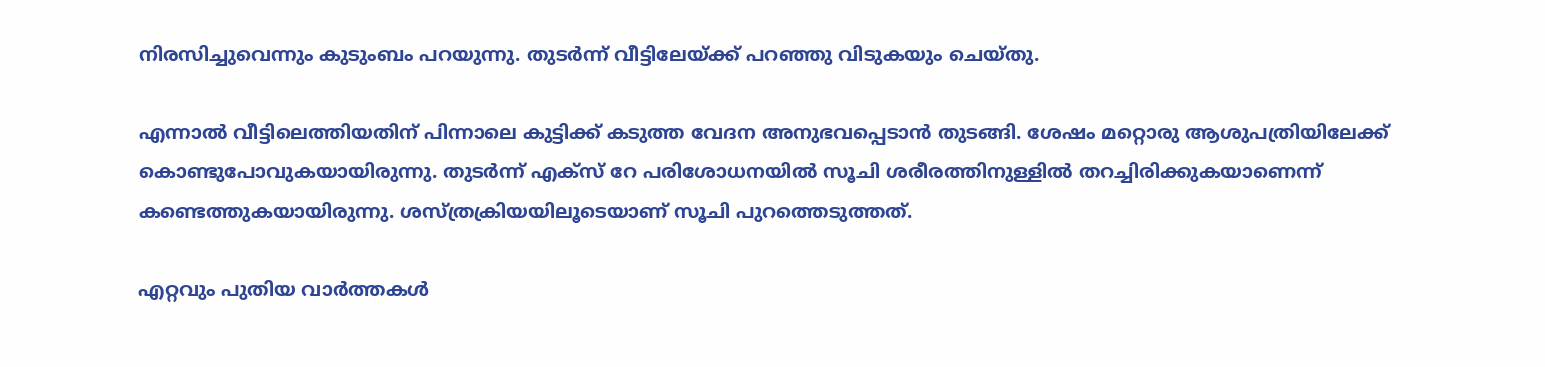നിരസിച്ചുവെന്നും കുടുംബം പറയുന്നു. തുടർന്ന് വീട്ടിലേയ്ക്ക് പറഞ്ഞു വിടുകയും ചെയ്തു.

എന്നാൽ വീട്ടിലെത്തിയതിന് പിന്നാലെ കുട്ടിക്ക് കടുത്ത വേദന അനുഭവപ്പെ‌‌ടാൻ തുടങ്ങി. ശേഷം മറ്റൊരു ആശുപത്രിയിലേക്ക് കൊണ്ടുപോവുകയായിരുന്നു. തുടർന്ന് എക്സ് റേ പരിശോധനയിൽ സൂചി ശരീരത്തിനുള്ളിൽ തറച്ചിരിക്കുകയാണെന്ന് കണ്ടെത്തുകയായിരുന്നു. ശസ്ത്രക്രിയയിലൂടെയാണ് സൂചി പുറത്തെടുത്തത്.

എറ്റവും പുതിയ വാർത്തകൾ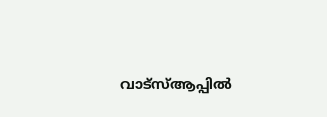വാട്സ്ആപ്പിൽ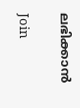ലഭിക്കാൻ

Join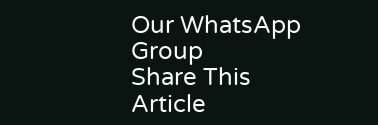Our WhatsApp Group
Share This Article